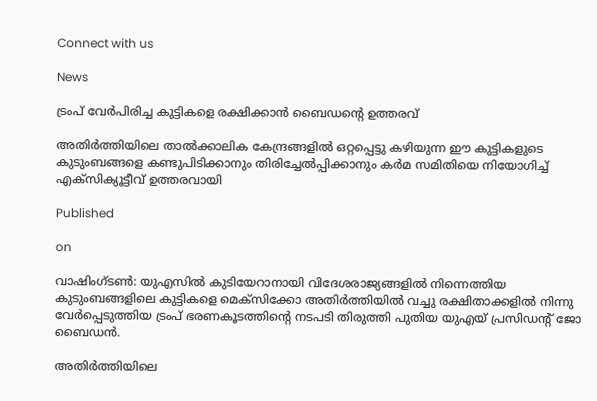Connect with us

News

ട്രംപ് വേര്‍പിരിച്ച കുട്ടികളെ രക്ഷിക്കാന്‍ ബൈഡന്റെ ഉത്തരവ്

അതിര്‍ത്തിയിലെ താല്‍ക്കാലിക കേന്ദ്രങ്ങളില്‍ ഒറ്റപ്പെട്ടു കഴിയുന്ന ഈ കുട്ടികളുടെ കുടുംബങ്ങളെ കണ്ടുപിടിക്കാനും തിരിച്ചേല്‍പ്പിക്കാനും കര്‍മ സമിതിയെ നിയോഗിച്ച് എക്‌സിക്യൂട്ടീവ് ഉത്തരവായി

Published

on

വാഷിംഗ്ടണ്‍: യുഎസില്‍ കുടിയേറാനായി വിദേശരാജ്യങ്ങളില്‍ നിന്നെത്തിയ കുടുംബങ്ങളിലെ കുട്ടികളെ മെക്‌സിക്കോ അതിര്‍ത്തിയില്‍ വച്ചു രക്ഷിതാക്കളില്‍ നിന്നു വേര്‍പ്പെടുത്തിയ ട്രംപ് ഭരണകൂടത്തിന്റെ നടപടി തിരുത്തി പുതിയ യുഎയ് പ്രസിഡന്റ് ജോ ബൈഡന്‍.

അതിര്‍ത്തിയിലെ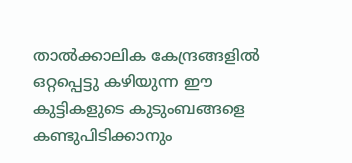താല്‍ക്കാലിക കേന്ദ്രങ്ങളില്‍ ഒറ്റപ്പെട്ടു കഴിയുന്ന ഈ കുട്ടികളുടെ കുടുംബങ്ങളെ കണ്ടുപിടിക്കാനും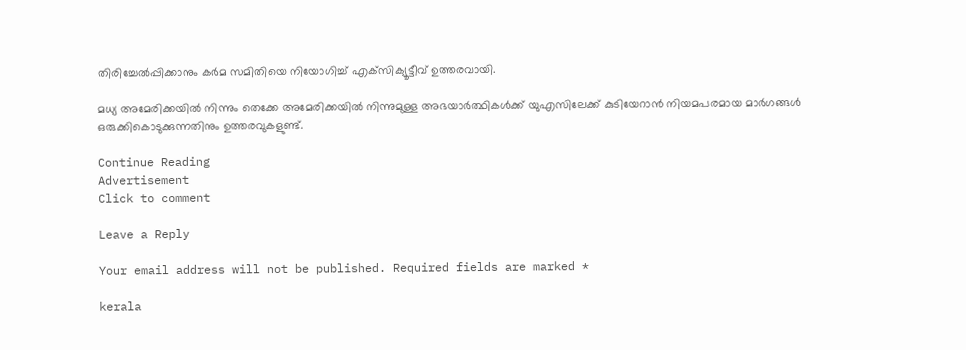തിരിച്ചേല്‍പ്പിക്കാനും കര്‍മ സമിതിയെ നിയോഗിച്ച് എക്‌സിക്യൂട്ടീവ് ഉത്തരവായി.

മധ്യ അമേരിക്കയില്‍ നിന്നും തെക്കേ അമേരിക്കയില്‍ നിന്നുമുള്ള അഭയാര്‍ത്ഥികള്‍ക്ക് യുഎസിലേക്ക് കുടിയേറാന്‍ നിയമപരമായ മാര്‍ഗങ്ങള്‍ ഒരുക്കികൊടുക്കുന്നതിനും ഉത്തരവുകളുണ്ട്.

Continue Reading
Advertisement
Click to comment

Leave a Reply

Your email address will not be published. Required fields are marked *

kerala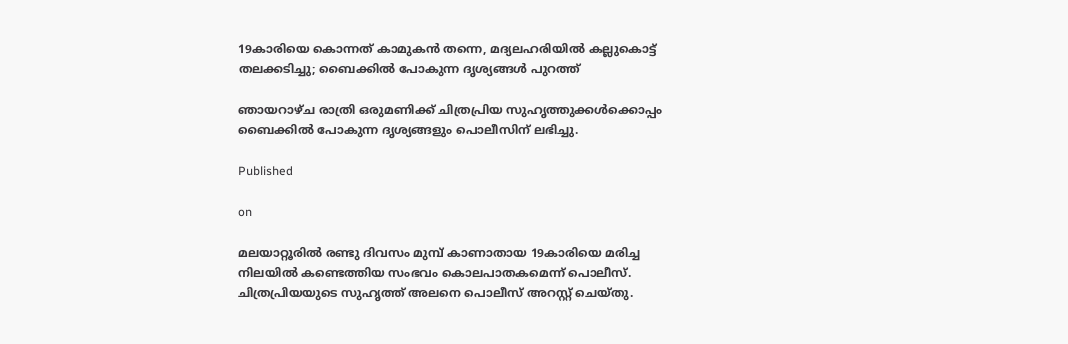19കാരിയെ കൊന്നത് കാമുകന്‍ തന്നെ, മദ്യലഹരിയില്‍ കല്ലുകൊട്ട് തലക്കടിച്ചു; ബൈക്കില്‍ പോകുന്ന ദൃശ്യങ്ങള്‍ പുറത്ത്‌

ഞായറാഴ്ച രാത്രി ഒരുമണിക്ക് ചിത്രപ്രിയ സുഹൃത്തുക്കള്‍ക്കൊപ്പം ബൈക്കില്‍ പോകുന്ന ദൃശ്യങ്ങളും പൊലീസിന് ലഭിച്ചു.

Published

on

മലയാറ്റൂരില്‍ രണ്ടു ദിവസം മുമ്പ് കാണാതായ 19കാരിയെ മരിച്ച നിലയില്‍ കണ്ടെത്തിയ സംഭവം കൊലപാതകമെന്ന് പൊലീസ്. ചിത്രപ്രിയയുടെ സുഹൃത്ത് അലനെ പൊലീസ് അറസ്റ്റ് ചെയ്തു.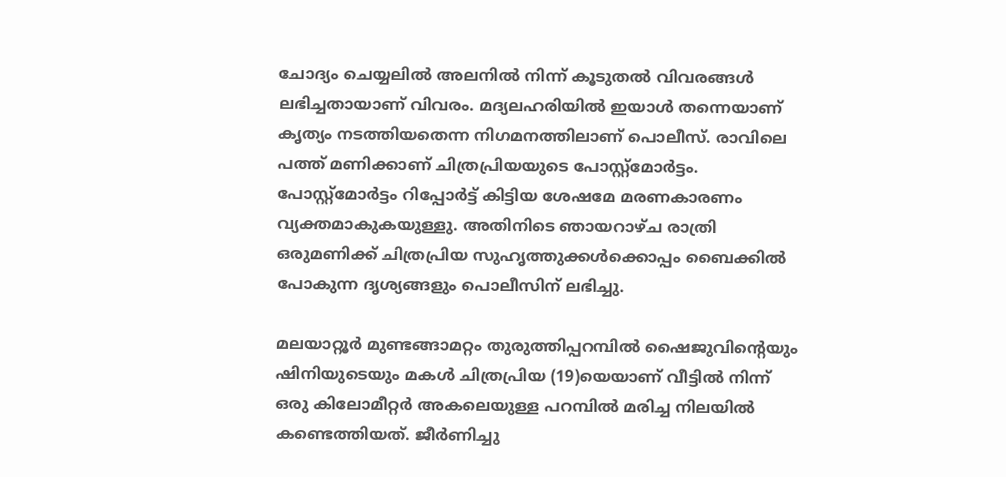ചോദ്യം ചെയ്യലില്‍ അലനില്‍ നിന്ന് കൂടുതല്‍ വിവരങ്ങള്‍ ലഭിച്ചതായാണ് വിവരം. മദ്യലഹരിയില്‍ ഇയാള്‍ തന്നെയാണ് കൃത്യം നടത്തിയതെന്ന നിഗമനത്തിലാണ് പൊലീസ്. രാവിലെ പത്ത് മണിക്കാണ് ചിത്രപ്രിയയുടെ പോസ്റ്റ്‌മോര്‍ട്ടം. പോസ്റ്റ്‌മോര്‍ട്ടം റിപ്പോര്‍ട്ട് കിട്ടിയ ശേഷമേ മരണകാരണം വ്യക്തമാകുകയുള്ളു. അതിനിടെ ഞായറാഴ്ച രാത്രി ഒരുമണിക്ക് ചിത്രപ്രിയ സുഹൃത്തുക്കള്‍ക്കൊപ്പം ബൈക്കില്‍ പോകുന്ന ദൃശ്യങ്ങളും പൊലീസിന് ലഭിച്ചു.

മലയാറ്റൂര്‍ മുണ്ടങ്ങാമറ്റം തുരുത്തിപ്പറമ്പില്‍ ഷൈജുവിന്റെയും ഷിനിയുടെയും മകള്‍ ചിത്രപ്രിയ (19)യെയാണ് വീട്ടില്‍ നിന്ന് ഒരു കിലോമീറ്റര്‍ അകലെയുള്ള പറമ്പില്‍ മരിച്ച നിലയില്‍ കണ്ടെത്തിയത്. ജീര്‍ണിച്ചു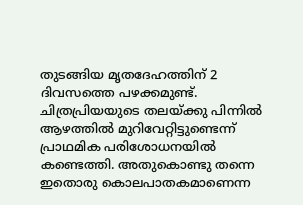തുടങ്ങിയ മൃതദേഹത്തിന് 2 ദിവസത്തെ പഴക്കമുണ്ട്. ചിത്രപ്രിയയുടെ തലയ്ക്കു പിന്നില്‍ ആഴത്തില്‍ മുറിവേറ്റിട്ടുണ്ടെന്ന് പ്രാഥമിക പരിശോധനയില്‍ കണ്ടെത്തി. അതുകൊണ്ടു തന്നെ ഇതൊരു കൊലപാതകമാണെന്ന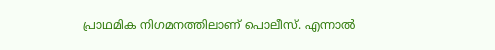പ്രാഥമിക നിഗമനത്തിലാണ് പൊലീസ്. എന്നാല്‍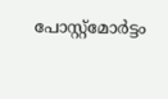പോസ്റ്റ്‌മോര്‍ട്ടം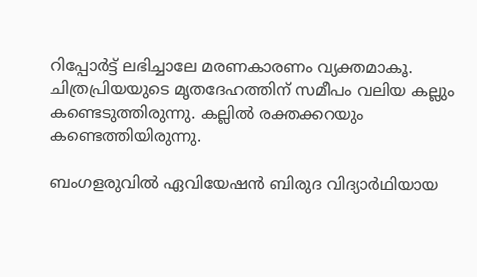റിപ്പോര്‍ട്ട് ലഭിച്ചാലേ മരണകാരണം വ്യക്തമാകൂ. ചിത്രപ്രിയയുടെ മൃതദേഹത്തിന് സമീപം വലിയ കല്ലും കണ്ടെടുത്തിരുന്നു. കല്ലില്‍ രക്തക്കറയും കണ്ടെത്തിയിരുന്നു.

ബംഗളരുവില്‍ ഏവിയേഷന്‍ ബിരുദ വിദ്യാര്‍ഥിയായ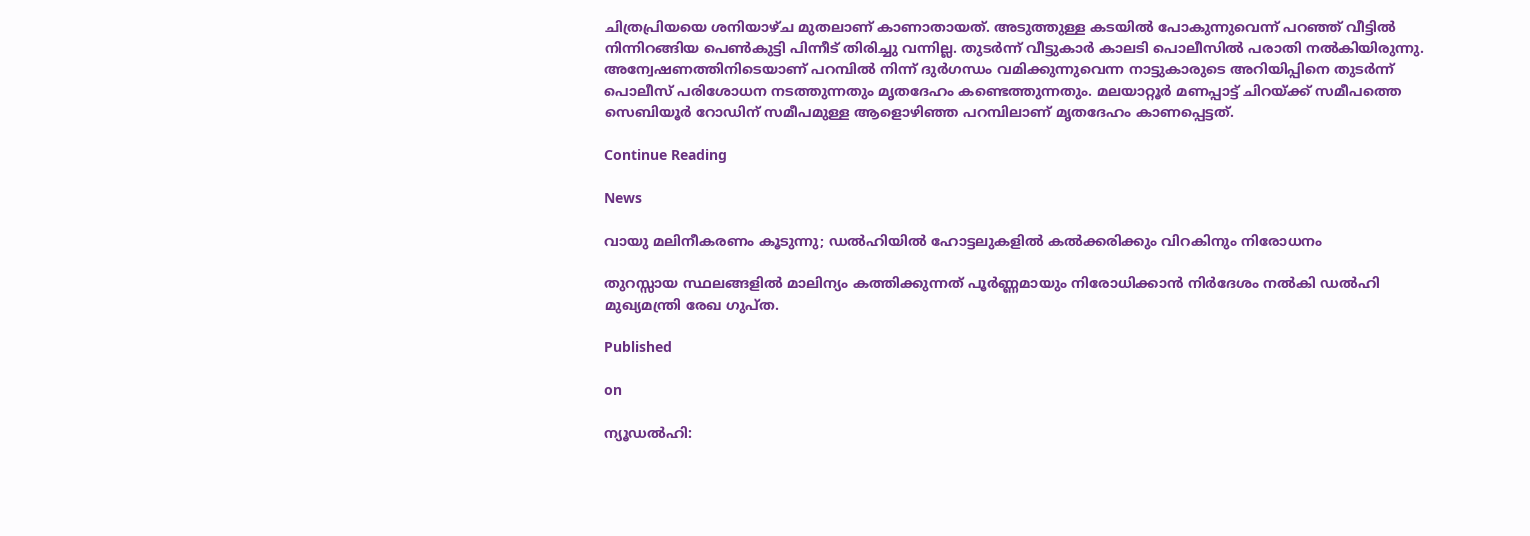ചിത്രപ്രിയയെ ശനിയാഴ്ച മുതലാണ് കാണാതായത്. അടുത്തുള്ള കടയില്‍ പോകുന്നുവെന്ന് പറഞ്ഞ് വീട്ടില്‍ നിന്നിറങ്ങിയ പെണ്‍കുട്ടി പിന്നീട് തിരിച്ചു വന്നില്ല. തുടര്‍ന്ന് വീട്ടുകാര്‍ കാലടി പൊലീസില്‍ പരാതി നല്‍കിയിരുന്നു. അന്വേഷണത്തിനിടെയാണ് പറമ്പില്‍ നിന്ന് ദുര്‍ഗന്ധം വമിക്കുന്നുവെന്ന നാട്ടുകാരുടെ അറിയിപ്പിനെ തുടര്‍ന്ന് പൊലീസ് പരിശോധന നടത്തുന്നതും മൃതദേഹം കണ്ടെത്തുന്നതും. മലയാറ്റൂര്‍ മണപ്പാട്ട് ചിറയ്ക്ക് സമീപത്തെ സെബിയൂര്‍ റോഡിന് സമീപമുള്ള ആളൊഴിഞ്ഞ പറമ്പിലാണ് മൃതദേഹം കാണപ്പെട്ടത്.

Continue Reading

News

വായു മലിനീകരണം കൂടുന്നു; ഡല്‍ഹിയില്‍ ഹോട്ടലുകളില്‍ കല്‍ക്കരിക്കും വിറകിനും നിരോധനം

തുറസ്സായ സ്ഥലങ്ങളില്‍ മാലിന്യം കത്തിക്കുന്നത് പൂര്‍ണ്ണമായും നിരോധിക്കാന്‍ നിര്‍ദേശം നല്‍കി ഡല്‍ഹി മുഖ്യമന്ത്രി രേഖ ഗുപ്ത.

Published

on

ന്യൂഡല്‍ഹി: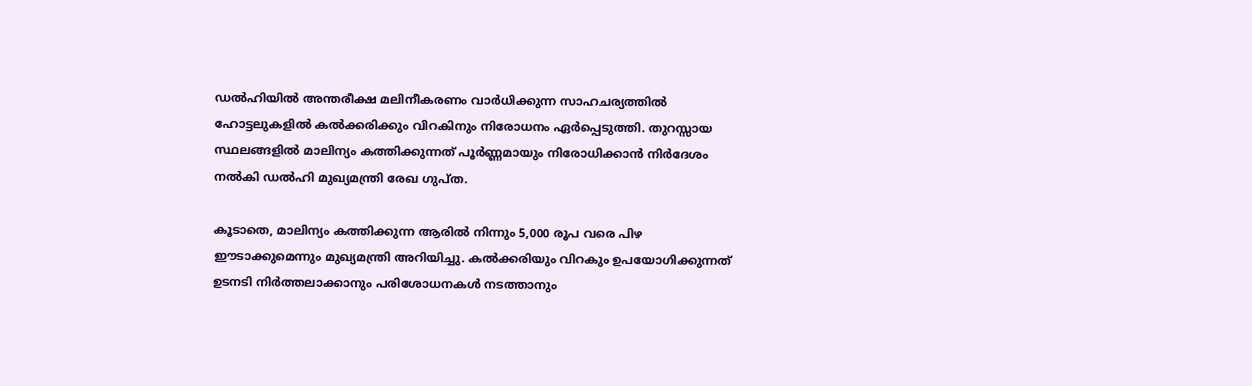ഡല്‍ഹിയില്‍ അന്തരീക്ഷ മലിനീകരണം വാര്‍ധിക്കുന്ന സാഹചര്യത്തില്‍ ഹോട്ടലുകളില്‍ കല്‍ക്കരിക്കും വിറകിനും നിരോധനം ഏര്‍പ്പെടുത്തി. തുറസ്സായ സ്ഥലങ്ങളില്‍ മാലിന്യം കത്തിക്കുന്നത് പൂര്‍ണ്ണമായും നിരോധിക്കാന്‍ നിര്‍ദേശം നല്‍കി ഡല്‍ഹി മുഖ്യമന്ത്രി രേഖ ഗുപ്ത.

കൂടാതെ, മാലിന്യം കത്തിക്കുന്ന ആരില്‍ നിന്നും 5,000 രൂപ വരെ പിഴ ഈടാക്കുമെന്നും മുഖ്യമന്ത്രി അറിയിച്ചു. കല്‍ക്കരിയും വിറകും ഉപയോഗിക്കുന്നത് ഉടനടി നിര്‍ത്തലാക്കാനും പരിശോധനകള്‍ നടത്താനും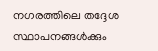നഗരത്തിലെ തദ്ദേശ സ്ഥാപനങ്ങള്‍ക്കും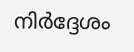നിര്‍ദ്ദേശം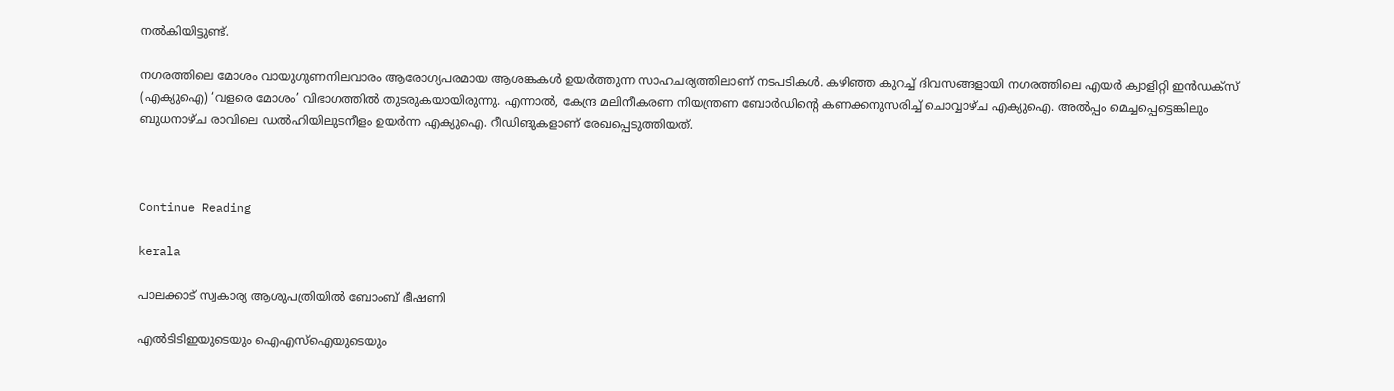നല്‍കിയിട്ടുണ്ട്.

നഗരത്തിലെ മോശം വായുഗുണനിലവാരം ആരോഗ്യപരമായ ആശങ്കകള്‍ ഉയര്‍ത്തുന്ന സാഹചര്യത്തിലാണ് നടപടികള്‍. കഴിഞ്ഞ കുറച്ച് ദിവസങ്ങളായി നഗരത്തിലെ എയര്‍ ക്വാളിറ്റി ഇന്‍ഡക്‌സ് (എക്യുഐ) ‘വളരെ മോശം’ വിഭാഗത്തില്‍ തുടരുകയായിരുന്നു. എന്നാല്‍, കേന്ദ്ര മലിനീകരണ നിയന്ത്രണ ബോര്‍ഡിന്റെ കണക്കനുസരിച്ച് ചൊവ്വാഴ്ച എക്യുഐ. അല്‍പ്പം മെച്ചപ്പെട്ടെങ്കിലും ബുധനാഴ്ച രാവിലെ ഡല്‍ഹിയിലുടനീളം ഉയര്‍ന്ന എക്യുഐ. റീഡിങുകളാണ് രേഖപ്പെടുത്തിയത്.



Continue Reading

kerala

പാലക്കാട് സ്വകാര്യ ആശുപത്രിയില്‍ ബോംബ് ഭീഷണി

എല്‍ടിടിഇയുടെയും ഐഎസ്‌ഐയുടെയും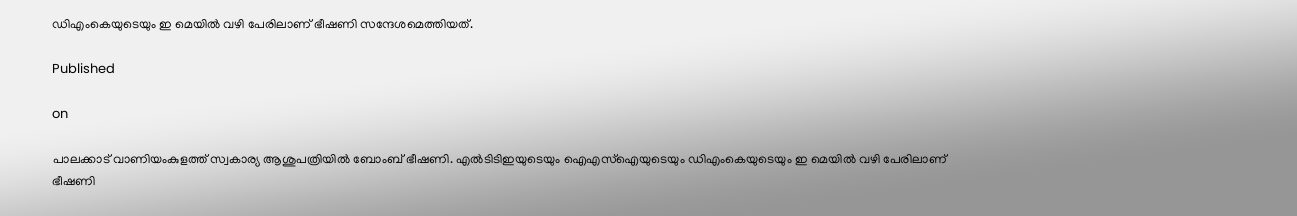ഡിഎംകെയുടെയും ഇ മെയില്‍ വഴി പേരിലാണ് ഭീഷണി സന്ദേശമെത്തിയത്.

Published

on

പാലക്കാട് വാണിയംകുളത്ത് സ്വകാര്യ ആശുപത്രിയില്‍ ബോംബ് ഭീഷണി. എല്‍ടിടിഇയുടെയും ഐഎസ്‌ഐയുടെയും ഡിഎംകെയുടെയും ഇ മെയില്‍ വഴി പേരിലാണ് ഭീഷണി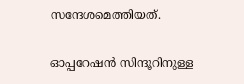സന്ദേശമെത്തിയത്.

ഓപ്പറേഷന്‍ സിന്ദൂറിനുള്ള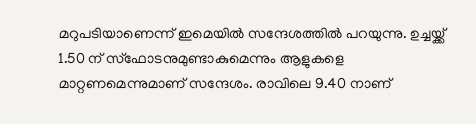മറുപടിയാണെന്ന് ഇമെയില്‍ സന്ദേശത്തില്‍ പറയുന്നു. ഉച്ചയ്ക്ക് 1.50 ന് സ്‌ഫോടനുമുണ്ടാകുമെന്നും ആളുകളെ മാറ്റണമെന്നുമാണ് സന്ദേശം. രാവിലെ 9.40 നാണ്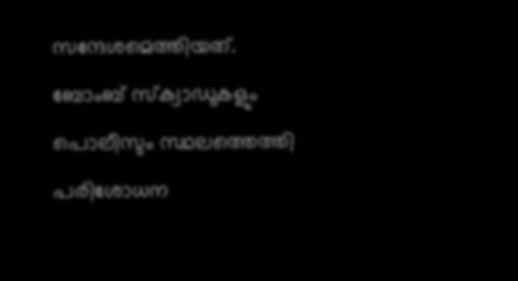സന്ദേശമെത്തിയത്. ബോംബ് സ്‌ക്വാഡുകളും പൊലീസും സ്ഥലത്തെത്തി പരിശോധന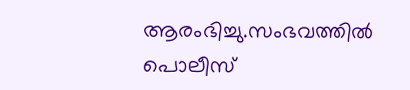ആരംഭിച്ചു.സംഭവത്തില്‍ പൊലീസ്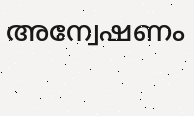അന്വേഷണം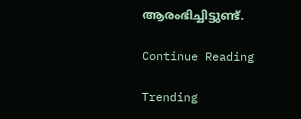ആരംഭിച്ചിട്ടുണ്ട്.

Continue Reading

Trending